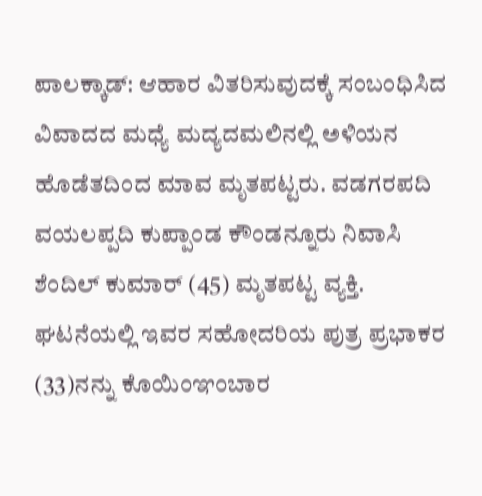ಪಾಲಕ್ಕಾಡ್: ಆಹಾರ ವಿತರಿಸುವುದಕ್ಕೆ ಸಂಬಂಧಿಸಿದ ವಿವಾದದ ಮಧ್ಯೆ ಮದ್ಯದಮಲಿನಲ್ಲಿ ಅಳಿಯನ ಹೊಡೆತದಿಂದ ಮಾವ ಮೃತಪಟ್ಟರು. ವಡಗರಪದಿ ವಯಲಪ್ಪದಿ ಕುಪ್ಪಾಂಡ ಕೌಂಡನ್ನೂರು ನಿವಾಸಿ ಶೆಂದಿಲ್ ಕುಮಾರ್ (45) ಮೃತಪಟ್ಟ ವ್ಯಕ್ತಿ. ಘಟನೆಯಲ್ಲಿ ಇವರ ಸಹೋದರಿಯ ಪುತ್ರ ಪ್ರಭಾಕರ (33)ನನ್ನು ಕೊಯಿಂಞಂಬಾರ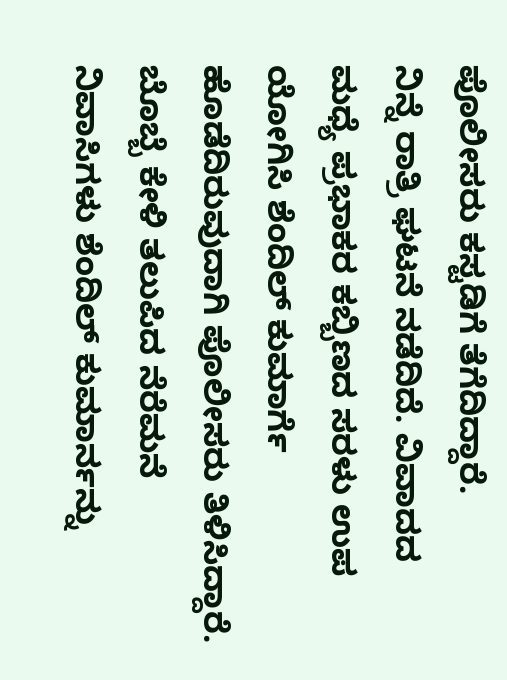ಪೊಲೀಸರು ಕಸ್ಟಡಿಗೆ ತೆಗೆದಿದ್ದಾರೆ.
ನಿನ್ನೆ ರಾತ್ರಿ ಘಟನೆ ನಡೆದಿದೆ. ವಿವಾದದ ಮಧ್ಯೆ ಪ್ರಭಾಕರ ಕಬ್ಬಿಣದ ಸರಳು ಉಪ ಯೋಗಿಸಿ ಶೆಂದಿಲ್ ಕುಮಾರ್ಗೆ ಹೊಡೆದಿರುವುದಾಗಿ ಪೊಲೀಸರು ತಿಳಿಸಿದ್ದಾರೆ. ಬೊಬ್ಬೆ ಕೇಳಿ ತಲುಪಿದ ನೆರೆಮನೆ ನಿವಾಸಿಗಳು ಶೆಂದಿಲ್ ಕುಮಾರ್ನನ್ನು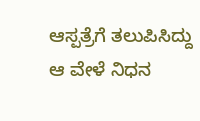ಆಸ್ಪತ್ರೆಗೆ ತಲುಪಿಸಿದ್ದು ಆ ವೇಳೆ ನಿಧನ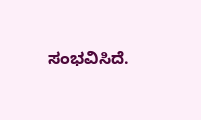ಸಂಭವಿಸಿದೆ.